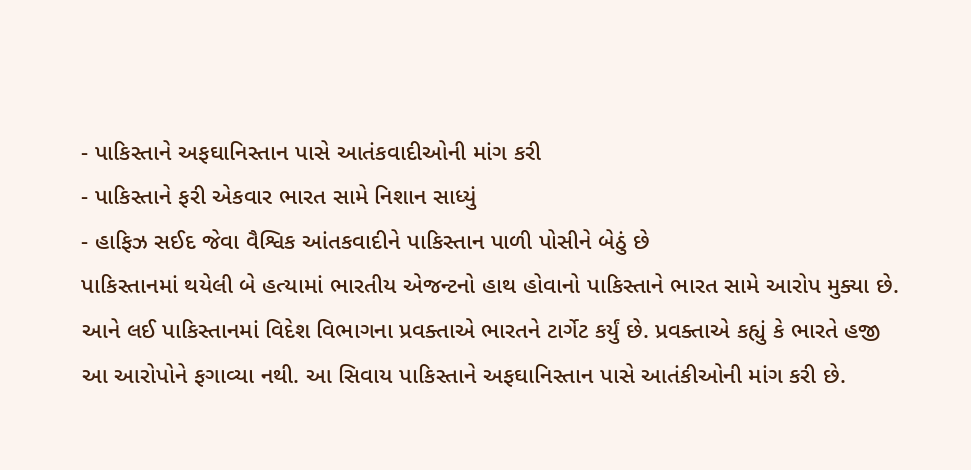- પાકિસ્તાને અફઘાનિસ્તાન પાસે આતંકવાદીઓની માંગ કરી
- પાકિસ્તાને ફરી એકવાર ભારત સામે નિશાન સાધ્યું
- હાફિઝ સઈદ જેવા વૈશ્વિક આંતકવાદીને પાકિસ્તાન પાળી પોસીને બેઠું છે
પાકિસ્તાનમાં થયેલી બે હત્યામાં ભારતીય એજન્ટનો હાથ હોવાનો પાકિસ્તાને ભારત સામે આરોપ મુક્યા છે. આને લઈ પાકિસ્તાનમાં વિદેશ વિભાગના પ્રવક્તાએ ભારતને ટાર્ગેટ કર્યું છે. પ્રવક્તાએ કહ્યું કે ભારતે હજી આ આરોપોને ફગાવ્યા નથી. આ સિવાય પાકિસ્તાને અફઘાનિસ્તાન પાસે આતંકીઓની માંગ કરી છે.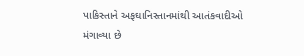પાકિસ્તાને અફઘાનિસ્તાનમાંથી આતંકવાદીઓ મંગાવ્યા છે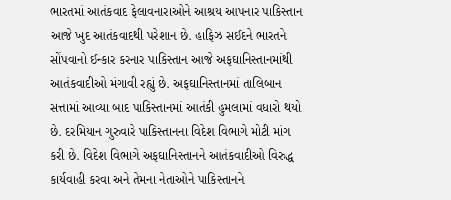ભારતમાં આતંકવાદ ફેલાવનારાઓને આશ્રય આપનાર પાકિસ્તાન આજે ખુદ આતંકવાદથી પરેશાન છે. હાફિઝ સઈદને ભારતને સોંપવાનો ઈન્કાર કરનાર પાકિસ્તાન આજે અફઘાનિસ્તાનમાંથી આતંકવાદીઓ મંગાવી રહ્યું છે. અફઘાનિસ્તાનમાં તાલિબાન સત્તામાં આવ્યા બાદ પાકિસ્તાનમાં આતંકી હુમલામાં વધારો થયો છે. દરમિયાન ગુરુવારે પાકિસ્તાનના વિદેશ વિભાગે મોટી માંગ કરી છે. વિદેશ વિભાગે અફઘાનિસ્તાનને આતંકવાદીઓ વિરુદ્ધ કાર્યવાહી કરવા અને તેમના નેતાઓને પાકિસ્તાનને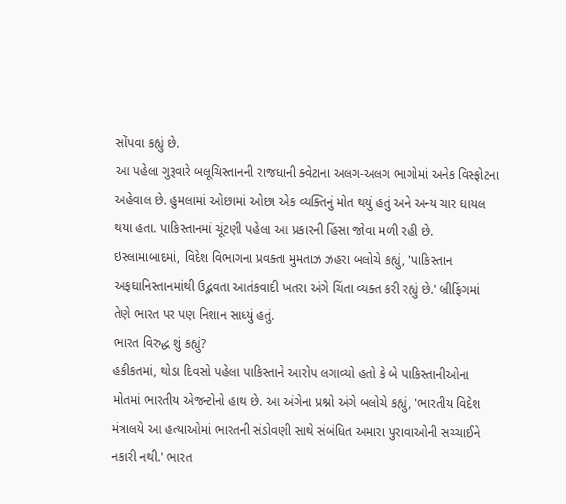સોંપવા કહ્યું છે.
આ પહેલા ગુરૂવારે બલૂચિસ્તાનની રાજધાની ક્વેટાના અલગ-અલગ ભાગોમાં અનેક વિસ્ફોટના અહેવાલ છે. હુમલામાં ઓછામાં ઓછા એક વ્યક્તિનું મોત થયું હતું અને અન્ય ચાર ઘાયલ થયા હતા. પાકિસ્તાનમાં ચૂંટણી પહેલા આ પ્રકારની હિંસા જોવા મળી રહી છે. ઇસ્લામાબાદમાં, વિદેશ વિભાગના પ્રવક્તા મુમતાઝ ઝહરા બલોચે કહ્યું, 'પાકિસ્તાન અફઘાનિસ્તાનમાંથી ઉદ્ભવતા આતંકવાદી ખતરા અંગે ચિંતા વ્યક્ત કરી રહ્યું છે.' બ્રીફિંગમાં તેણે ભારત પર પણ નિશાન સાધ્યું હતું.
ભારત વિરુદ્ધ શું કહ્યું?
હકીકતમાં, થોડા દિવસો પહેલા પાકિસ્તાને આરોપ લગાવ્યો હતો કે બે પાકિસ્તાનીઓના મોતમાં ભારતીય એજન્ટોનો હાથ છે. આ અંગેના પ્રશ્નો અંગે બલોચે કહ્યું, 'ભારતીય વિદેશ મંત્રાલયે આ હત્યાઓમાં ભારતની સંડોવણી સાથે સંબંધિત અમારા પુરાવાઓની સચ્ચાઈને નકારી નથી.' ભારત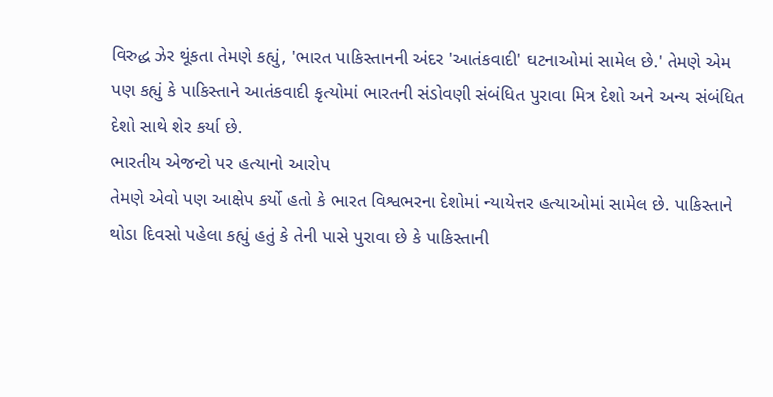વિરુદ્ધ ઝેર થૂંકતા તેમણે કહ્યું, 'ભારત પાકિસ્તાનની અંદર 'આતંકવાદી' ઘટનાઓમાં સામેલ છે.' તેમણે એમ પણ કહ્યું કે પાકિસ્તાને આતંકવાદી કૃત્યોમાં ભારતની સંડોવણી સંબંધિત પુરાવા મિત્ર દેશો અને અન્ય સંબંધિત દેશો સાથે શેર કર્યા છે.
ભારતીય એજન્ટો પર હત્યાનો આરોપ
તેમણે એવો પણ આક્ષેપ કર્યો હતો કે ભારત વિશ્વભરના દેશોમાં ન્યાયેત્તર હત્યાઓમાં સામેલ છે. પાકિસ્તાને થોડા દિવસો પહેલા કહ્યું હતું કે તેની પાસે પુરાવા છે કે પાકિસ્તાની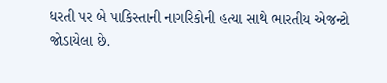ધરતી પર બે પાકિસ્તાની નાગરિકોની હત્યા સાથે ભારતીય એજન્ટો જોડાયેલા છે.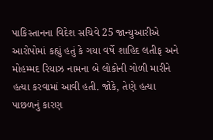પાકિસ્તાનના વિદેશ સચિવે 25 જાન્યુઆરીએ આરોપોમાં કહ્યું હતું કે ગયા વર્ષે શાહિદ લતીફ અને મોહમ્મદ રિયાઝ નામના બે લોકોની ગોળી મારીને હત્યા કરવામાં આવી હતી. જોકે, તેણે હત્યા પાછળનું કારણ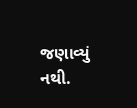જણાવ્યું નથી.